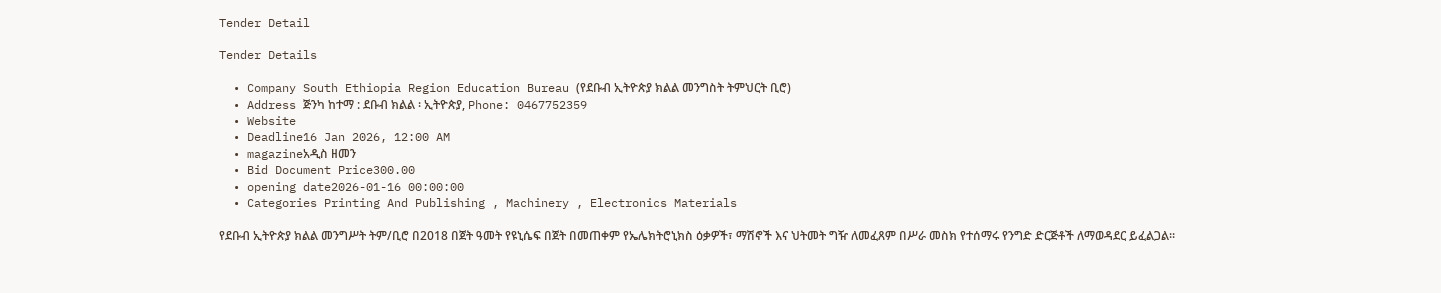Tender Detail

Tender Details

  • Company South Ethiopia Region Education Bureau (የደቡብ ኢትዮጵያ ክልል መንግስት ትምህርት ቢሮ)
  • Address ጅንካ ከተማ : ደቡብ ክልል ፡ ኢትዮጵያ, Phone: 0467752359
  • Website
  • Deadline16 Jan 2026, 12:00 AM
  • magazineአዲስ ዘመን
  • Bid Document Price300.00
  • opening date2026-01-16 00:00:00
  • Categories Printing And Publishing , Machinery , Electronics Materials

የደቡብ ኢትዮጵያ ክልል መንግሥት ትም/ቢሮ በ2018 በጀት ዓመት የዩኒሴፍ በጀት በመጠቀም የኤሌክትሮኒክስ ዕቃዎች፣ ማሽኖች እና ህትመት ግዥ ለመፈጸም በሥራ መስክ የተሰማሩ የንግድ ድርጅቶች ለማወዳደር ይፈልጋል።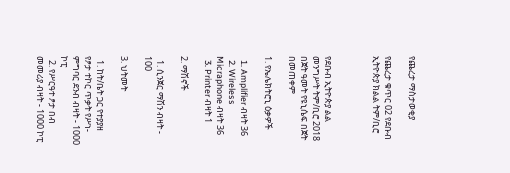የጨረታ ማስታወቂያ

የጨረታ ቁጥር 02 የደቡብ ኢትዮጵያ ክልል ትም/ቢሮ



የደቡብ ኢትዮጵያ ልል መንግሥት ትም/ቢሮ 2018 በጀት ዓመት የዩኒሴፍ በጀት በመጠቀም

1. የኤሌክትሮኒ ዕቃዎች

  1. Amplifier ብዛት 36
  2. Wireless Micraphone ብዛት 36
  3. Printer ብዛት 1

2. ማሽኖች

  1. ሲንጀር ማሽን ብዛት - 100

3. ህትመት

  1. ከት/ቤት ጋር የተያያዘ የፆታ ተኮር ጥቃት የሥነ-ምግባር ደንብ ብዛት - 1000 ኮፒ
  2. የሥርዓተ ፆታ በብ መመሪያ ብዛት - 1000 ኮፒ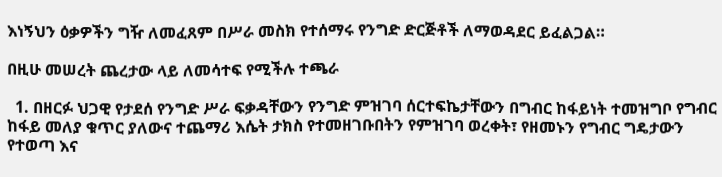እነኝህን ዕቃዎችን ግዥ ለመፈጸም በሥራ መስክ የተሰማሩ የንግድ ድርጅቶች ለማወዳደር ይፈልጋል።

በዚሁ መሠረት ጨረታው ላይ ለመሳተፍ የሚችሉ ተጫራ

  1. በዘርፉ ህጋዊ የታደሰ የንግድ ሥራ ፍቃዳቸውን የንግድ ምዝገባ ሰርተፍኬታቸውን በግብር ከፋይነት ተመዝግቦ የግብር ከፋይ መለያ ቁጥር ያለውና ተጨማሪ እሴት ታክስ የተመዘገቡበትን የምዝገባ ወረቀት፣ የዘመኑን የግብር ግዴታውን የተወጣ እና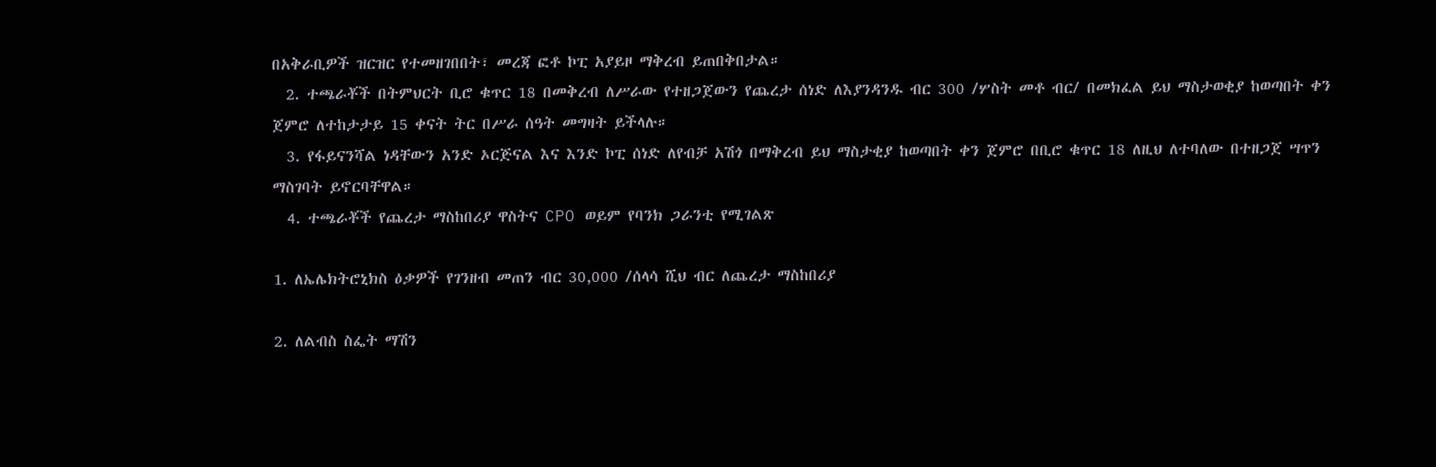በአቅራቢዎች ዝርዝር የተመዘገበበት፣ መረጃ ፎቶ ኮፒ አያይዞ ማቅረብ ይጠበቅበታል።
  2. ተጫራቾች በትምህርት ቢሮ ቁጥር 18 በመቅረብ ለሥራው የተዘጋጀውን የጨረታ ሰነድ ለእያንዳንዱ ብር 300 /ሦስት መቶ ብር/ በመክፈል ይህ ማስታወቂያ ከወጣበት ቀን ጀምሮ ለተከታታይ 15 ቀናት ትር በሥራ ሰዓት መግዛት ይችላሉ።
  3. የፋይናንሻል ነዳቸውን አንድ ኦርጅናል እና እንድ ኮፒ ሰነድ ለየብቻ አሽጎ በማቅረብ ይህ ማስታቂያ ከወጣበት ቀን ጀምሮ በቢሮ ቁጥር 18 ለዚህ ለተባለው በተዘጋጀ ሣጥን ማስገባት ይኖርባቸዋል።
  4. ተጫራቾች የጨረታ ማስከበሪያ ዋስትና CPO ወይም የባንክ ጋራንቲ የሚገልጽ

1. ለኤሌክትሮኒክስ ዕቃዎች የገንዘብ መጠን ብር 30,000 /ሰላሳ ሺህ ብር ለጨረታ ማስከበሪያ

2. ለልብስ ስፌት ማሽን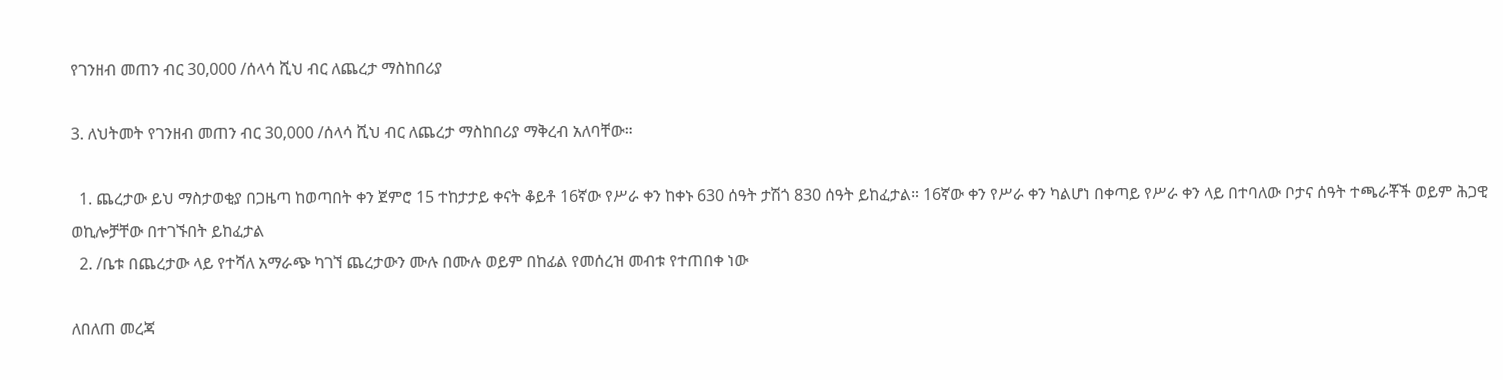የገንዘብ መጠን ብር 30,000 /ሰላሳ ሺህ ብር ለጨረታ ማስከበሪያ

3. ለህትመት የገንዘብ መጠን ብር 30,000 /ሰላሳ ሺህ ብር ለጨረታ ማስከበሪያ ማቅረብ አለባቸው።

  1. ጨረታው ይህ ማስታወቂያ በጋዜጣ ከወጣበት ቀን ጀምሮ 15 ተከታታይ ቀናት ቆይቶ 16ኛው የሥራ ቀን ከቀኑ 630 ሰዓት ታሽጎ 830 ሰዓት ይከፈታል። 16ኛው ቀን የሥራ ቀን ካልሆነ በቀጣይ የሥራ ቀን ላይ በተባለው ቦታና ሰዓት ተጫራቾች ወይም ሕጋዊ ወኪሎቻቸው በተገኙበት ይከፈታል
  2. /ቤቱ በጨረታው ላይ የተሻለ አማራጭ ካገኘ ጨረታውን ሙሉ በሙሉ ወይም በከፊል የመሰረዝ መብቱ የተጠበቀ ነው

ለበለጠ መረጃ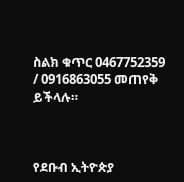ስልክ ቁጥር 0467752359 / 0916863055 መጠየቅ ይችላሉ።



የደቡብ ኢትዮጵያ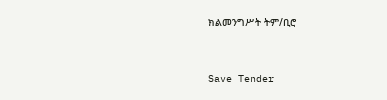ክልመንግሥት ትም/ቢሮ



Save Tender